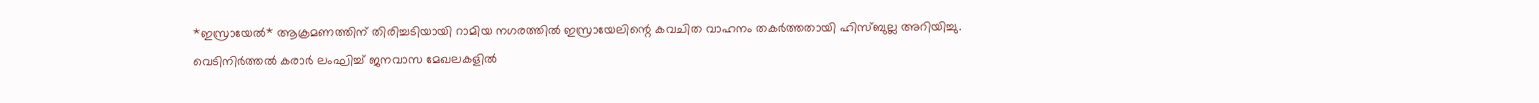*ഇസ്രായേൽ* ആക്രമണത്തിന് തിരിച്ചടിയായി റാമിയ നഗരത്തിൽ ഇസ്രായേലിന്റെ കവചിത വാഹനം തകർത്തതായി ഹിസ്ബുല്ല അറിയിച്ചു. വെടിനിർത്തൽ കരാർ ലംഘിച്ച് ജനവാസ മേഖലകളിൽ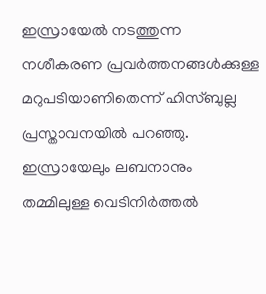ഇസ്രായേൽ നടത്തുന്ന നശീകരണ പ്രവർത്തനങ്ങൾക്കുള്ള മറുപടിയാണിതെന്ന് ഹിസ്ബുല്ല പ്രസ്താവനയിൽ പറഞ്ഞു.
ഇസ്രായേലും ലബനാനും തമ്മിലുള്ള വെടിനിർത്തൽ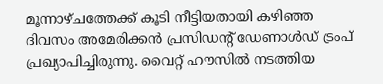മൂന്നാഴ്ചത്തേക്ക് കൂടി നീട്ടിയതായി കഴിഞ്ഞ ദിവസം അമേരിക്കൻ പ്രസിഡന്റ് ഡേണാൾഡ് ട്രംപ് പ്രഖ്യാപിച്ചിരുന്നു. വൈറ്റ് ഹൗസിൽ നടത്തിയ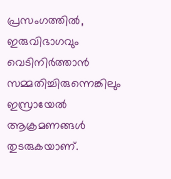പ്രസംഗത്തിൽ, ഇരുവിഭാഗവും വെടിനിർത്താൻ സമ്മതിച്ചിരുന്നെങ്കിലും ഇസ്രായേൽ ആക്രമണങ്ങൾ തുടരുകയാണ്.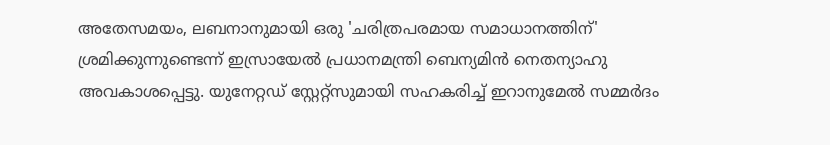അതേസമയം, ലബനാനുമായി ഒരു 'ചരിത്രപരമായ സമാധാനത്തിന്' ശ്രമിക്കുന്നുണ്ടെന്ന് ഇസ്രായേൽ പ്രധാനമന്ത്രി ബെന്യമിൻ നെതന്യാഹു അവകാശപ്പെട്ടു. യുനേറ്റഡ് സ്റ്റേറ്റ്സുമായി സഹകരിച്ച് ഇറാനുമേൽ സമ്മർദം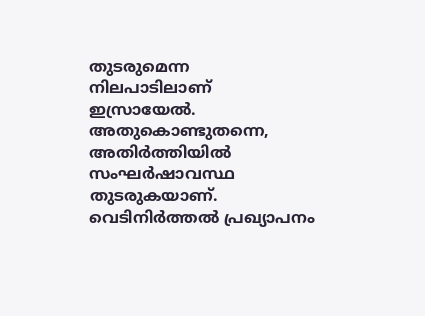തുടരുമെന്ന നിലപാടിലാണ് ഇസ്രായേൽ.
അതുകൊണ്ടുതന്നെ, അതിർത്തിയിൽ സംഘർഷാവസ്ഥ തുടരുകയാണ്. വെടിനിർത്തൽ പ്രഖ്യാപനം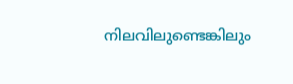നിലവിലുണ്ടെങ്കിലും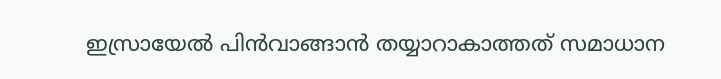ഇസ്രായേൽ പിൻവാങ്ങാൻ തയ്യാറാകാത്തത് സമാധാന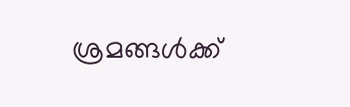ശ്രമങ്ങൾക്ക്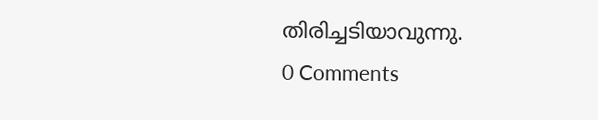തിരിച്ചടിയാവുന്നു.
0 Comments